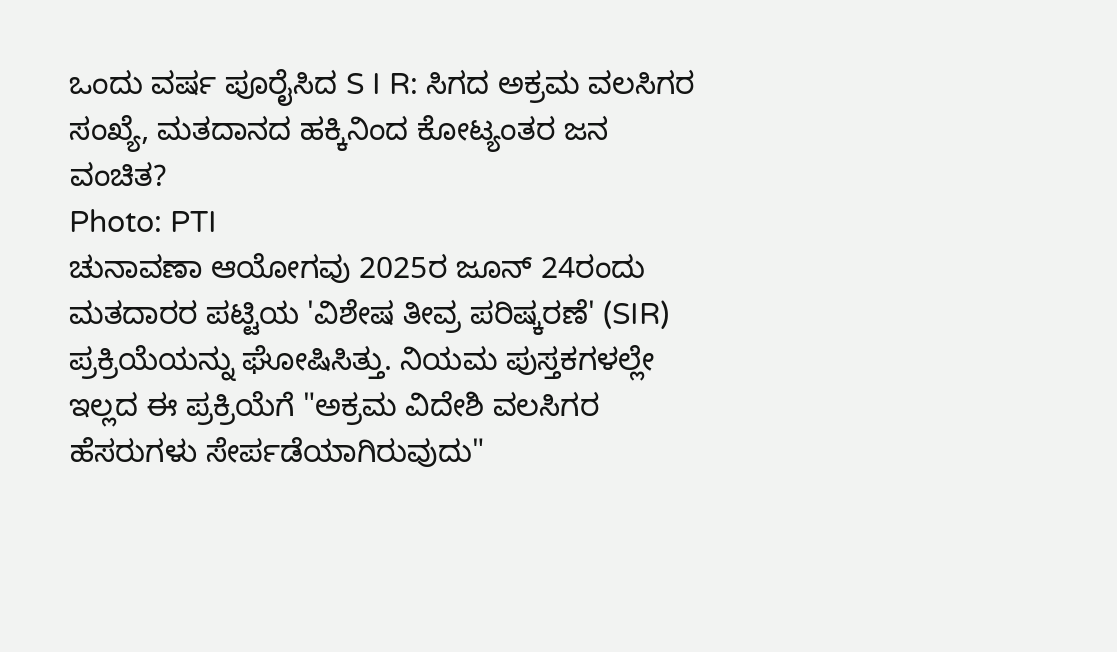ಒಂದು ವರ್ಷ ಪೂರೈಸಿದ S I R: ಸಿಗದ ಅಕ್ರಮ ವಲಸಿಗರ ಸಂಖ್ಯೆ, ಮತದಾನದ ಹಕ್ಕಿನಿಂದ ಕೋಟ್ಯಂತರ ಜನ ವಂಚಿತ?
Photo: PTI
ಚುನಾವಣಾ ಆಯೋಗವು 2025ರ ಜೂನ್ 24ರಂದು ಮತದಾರರ ಪಟ್ಟಿಯ 'ವಿಶೇಷ ತೀವ್ರ ಪರಿಷ್ಕರಣೆ' (SIR) ಪ್ರಕ್ರಿಯೆಯನ್ನು ಘೋಷಿಸಿತ್ತು. ನಿಯಮ ಪುಸ್ತಕಗಳಲ್ಲೇ ಇಲ್ಲದ ಈ ಪ್ರಕ್ರಿಯೆಗೆ "ಅಕ್ರಮ ವಿದೇಶಿ ವಲಸಿಗರ ಹೆಸರುಗಳು ಸೇರ್ಪಡೆಯಾಗಿರುವುದು"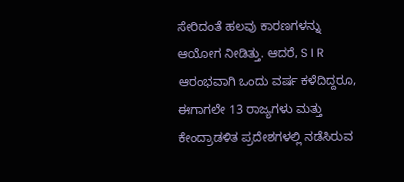ಸೇರಿದಂತೆ ಹಲವು ಕಾರಣಗಳನ್ನು ಆಯೋಗ ನೀಡಿತ್ತು. ಆದರೆ, S I R ಆರಂಭವಾಗಿ ಒಂದು ವರ್ಷ ಕಳೆದಿದ್ದರೂ, ಈಗಾಗಲೇ 13 ರಾಜ್ಯಗಳು ಮತ್ತು ಕೇಂದ್ರಾಡಳಿತ ಪ್ರದೇಶಗಳಲ್ಲಿ ನಡೆಸಿರುವ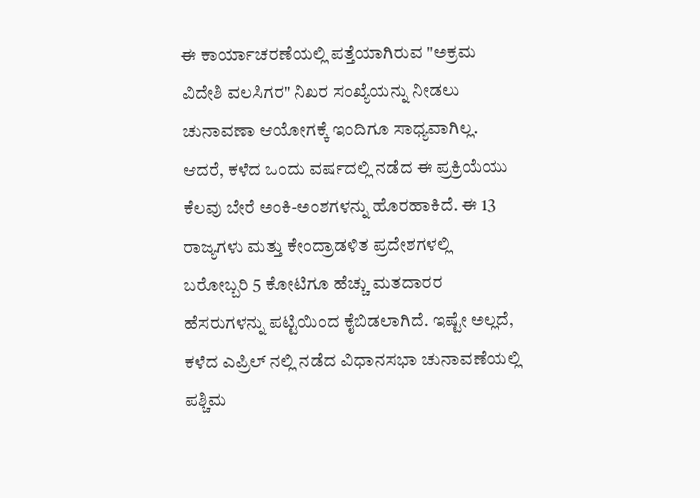ಈ ಕಾರ್ಯಾಚರಣೆಯಲ್ಲಿ ಪತ್ತೆಯಾಗಿರುವ "ಅಕ್ರಮ ವಿದೇಶಿ ವಲಸಿಗರ" ನಿಖರ ಸಂಖ್ಯೆಯನ್ನು ನೀಡಲು ಚುನಾವಣಾ ಆಯೋಗಕ್ಕೆ ಇಂದಿಗೂ ಸಾಧ್ಯವಾಗಿಲ್ಲ.
ಆದರೆ, ಕಳೆದ ಒಂದು ವರ್ಷದಲ್ಲಿ ನಡೆದ ಈ ಪ್ರಕ್ರಿಯೆಯು ಕೆಲವು ಬೇರೆ ಅಂಕಿ-ಅಂಶಗಳನ್ನು ಹೊರಹಾಕಿದೆ. ಈ 13 ರಾಜ್ಯಗಳು ಮತ್ತು ಕೇಂದ್ರಾಡಳಿತ ಪ್ರದೇಶಗಳಲ್ಲಿ ಬರೋಬ್ಬರಿ 5 ಕೋಟಿಗೂ ಹೆಚ್ಚು ಮತದಾರರ ಹೆಸರುಗಳನ್ನು ಪಟ್ಟಿಯಿಂದ ಕೈಬಿಡಲಾಗಿದೆ. ಇಷ್ಟೇ ಅಲ್ಲದೆ, ಕಳೆದ ಎಪ್ರಿಲ್ ನಲ್ಲಿ ನಡೆದ ವಿಧಾನಸಭಾ ಚುನಾವಣೆಯಲ್ಲಿ ಪಶ್ಚಿಮ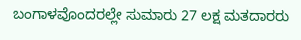ಬಂಗಾಳವೊಂದರಲ್ಲೇ ಸುಮಾರು 27 ಲಕ್ಷ ಮತದಾರರು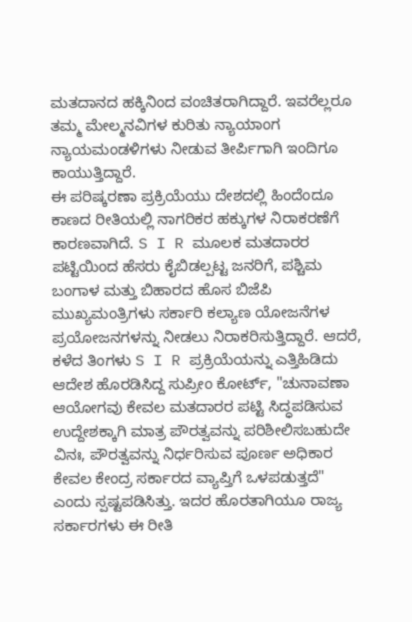ಮತದಾನದ ಹಕ್ಕಿನಿಂದ ವಂಚಿತರಾಗಿದ್ದಾರೆ. ಇವರೆಲ್ಲರೂ ತಮ್ಮ ಮೇಲ್ಮನವಿಗಳ ಕುರಿತು ನ್ಯಾಯಾಂಗ ನ್ಯಾಯಮಂಡಳಿಗಳು ನೀಡುವ ತೀರ್ಪಿಗಾಗಿ ಇಂದಿಗೂ ಕಾಯುತ್ತಿದ್ದಾರೆ.
ಈ ಪರಿಷ್ಕರಣಾ ಪ್ರಕ್ರಿಯೆಯು ದೇಶದಲ್ಲಿ ಹಿಂದೆಂದೂ ಕಾಣದ ರೀತಿಯಲ್ಲಿ ನಾಗರಿಕರ ಹಕ್ಕುಗಳ ನಿರಾಕರಣೆಗೆ ಕಾರಣವಾಗಿದೆ. S I R ಮೂಲಕ ಮತದಾರರ ಪಟ್ಟಿಯಿಂದ ಹೆಸರು ಕೈಬಿಡಲ್ಪಟ್ಟ ಜನರಿಗೆ, ಪಶ್ಚಿಮ ಬಂಗಾಳ ಮತ್ತು ಬಿಹಾರದ ಹೊಸ ಬಿಜೆಪಿ ಮುಖ್ಯಮಂತ್ರಿಗಳು ಸರ್ಕಾರಿ ಕಲ್ಯಾಣ ಯೋಜನೆಗಳ ಪ್ರಯೋಜನಗಳನ್ನು ನೀಡಲು ನಿರಾಕರಿಸುತ್ತಿದ್ದಾರೆ. ಆದರೆ, ಕಳೆದ ತಿಂಗಳು S I R ಪ್ರಕ್ರಿಯೆಯನ್ನು ಎತ್ತಿಹಿಡಿದು ಆದೇಶ ಹೊರಡಿಸಿದ್ದ ಸುಪ್ರೀಂ ಕೋರ್ಟ್, "ಚುನಾವಣಾ ಆಯೋಗವು ಕೇವಲ ಮತದಾರರ ಪಟ್ಟಿ ಸಿದ್ಧಪಡಿಸುವ ಉದ್ದೇಶಕ್ಕಾಗಿ ಮಾತ್ರ ಪೌರತ್ವವನ್ನು ಪರಿಶೀಲಿಸಬಹುದೇ ವಿನಃ, ಪೌರತ್ವವನ್ನು ನಿರ್ಧರಿಸುವ ಪೂರ್ಣ ಅಧಿಕಾರ ಕೇವಲ ಕೇಂದ್ರ ಸರ್ಕಾರದ ವ್ಯಾಪ್ತಿಗೆ ಒಳಪಡುತ್ತದೆ" ಎಂದು ಸ್ಪಷ್ಟಪಡಿಸಿತ್ತು. ಇದರ ಹೊರತಾಗಿಯೂ ರಾಜ್ಯ ಸರ್ಕಾರಗಳು ಈ ರೀತಿ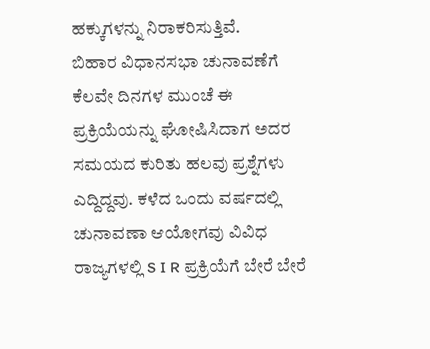ಹಕ್ಕುಗಳನ್ನು ನಿರಾಕರಿಸುತ್ತಿವೆ.
ಬಿಹಾರ ವಿಧಾನಸಭಾ ಚುನಾವಣೆಗೆ ಕೆಲವೇ ದಿನಗಳ ಮುಂಚೆ ಈ ಪ್ರಕ್ರಿಯೆಯನ್ನು ಘೋಷಿಸಿದಾಗ ಅದರ ಸಮಯದ ಕುರಿತು ಹಲವು ಪ್ರಶ್ನೆಗಳು ಎದ್ದಿದ್ದವು. ಕಳೆದ ಒಂದು ವರ್ಷದಲ್ಲಿ ಚುನಾವಣಾ ಆಯೋಗವು ವಿವಿಧ ರಾಜ್ಯಗಳಲ್ಲಿ S I R ಪ್ರಕ್ರಿಯೆಗೆ ಬೇರೆ ಬೇರೆ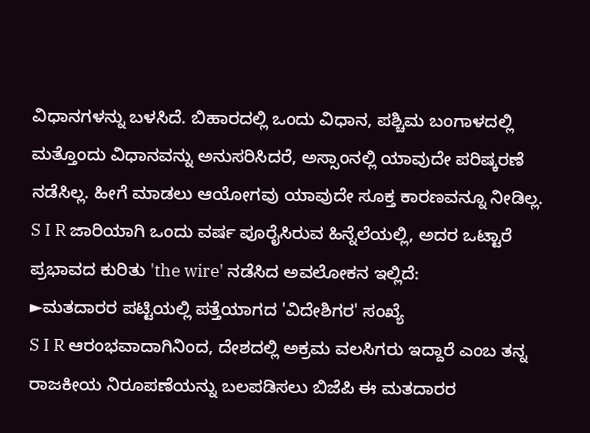ವಿಧಾನಗಳನ್ನು ಬಳಸಿದೆ. ಬಿಹಾರದಲ್ಲಿ ಒಂದು ವಿಧಾನ, ಪಶ್ಚಿಮ ಬಂಗಾಳದಲ್ಲಿ ಮತ್ತೊಂದು ವಿಧಾನವನ್ನು ಅನುಸರಿಸಿದರೆ, ಅಸ್ಸಾಂನಲ್ಲಿ ಯಾವುದೇ ಪರಿಷ್ಕರಣೆ ನಡೆಸಿಲ್ಲ. ಹೀಗೆ ಮಾಡಲು ಆಯೋಗವು ಯಾವುದೇ ಸೂಕ್ತ ಕಾರಣವನ್ನೂ ನೀಡಿಲ್ಲ.
S I R ಜಾರಿಯಾಗಿ ಒಂದು ವರ್ಷ ಪೂರೈಸಿರುವ ಹಿನ್ನೆಲೆಯಲ್ಲಿ, ಅದರ ಒಟ್ಟಾರೆ ಪ್ರಭಾವದ ಕುರಿತು 'the wire' ನಡೆಸಿದ ಅವಲೋಕನ ಇಲ್ಲಿದೆ:
►ಮತದಾರರ ಪಟ್ಟಿಯಲ್ಲಿ ಪತ್ತೆಯಾಗದ 'ವಿದೇಶಿಗರ' ಸಂಖ್ಯೆ
S I R ಆರಂಭವಾದಾಗಿನಿಂದ, ದೇಶದಲ್ಲಿ ಅಕ್ರಮ ವಲಸಿಗರು ಇದ್ದಾರೆ ಎಂಬ ತನ್ನ ರಾಜಕೀಯ ನಿರೂಪಣೆಯನ್ನು ಬಲಪಡಿಸಲು ಬಿಜೆಪಿ ಈ ಮತದಾರರ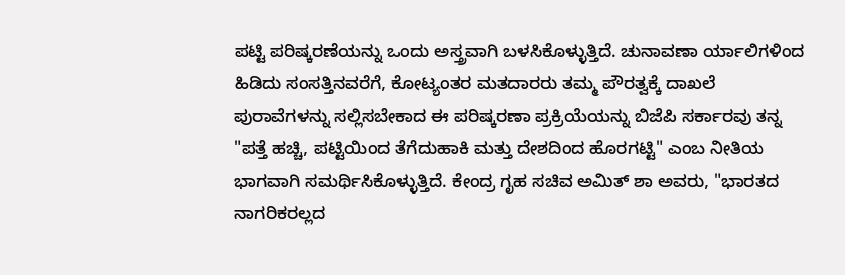ಪಟ್ಟಿ ಪರಿಷ್ಕರಣೆಯನ್ನು ಒಂದು ಅಸ್ತ್ರವಾಗಿ ಬಳಸಿಕೊಳ್ಳುತ್ತಿದೆ. ಚುನಾವಣಾ ರ್ಯಾಲಿಗಳಿಂದ ಹಿಡಿದು ಸಂಸತ್ತಿನವರೆಗೆ, ಕೋಟ್ಯಂತರ ಮತದಾರರು ತಮ್ಮ ಪೌರತ್ವಕ್ಕೆ ದಾಖಲೆ ಪುರಾವೆಗಳನ್ನು ಸಲ್ಲಿಸಬೇಕಾದ ಈ ಪರಿಷ್ಕರಣಾ ಪ್ರಕ್ರಿಯೆಯನ್ನು ಬಿಜೆಪಿ ಸರ್ಕಾರವು ತನ್ನ "ಪತ್ತೆ ಹಚ್ಚಿ, ಪಟ್ಟಿಯಿಂದ ತೆಗೆದುಹಾಕಿ ಮತ್ತು ದೇಶದಿಂದ ಹೊರಗಟ್ಟಿ" ಎಂಬ ನೀತಿಯ ಭಾಗವಾಗಿ ಸಮರ್ಥಿಸಿಕೊಳ್ಳುತ್ತಿದೆ. ಕೇಂದ್ರ ಗೃಹ ಸಚಿವ ಅಮಿತ್ ಶಾ ಅವರು, "ಭಾರತದ ನಾಗರಿಕರಲ್ಲದ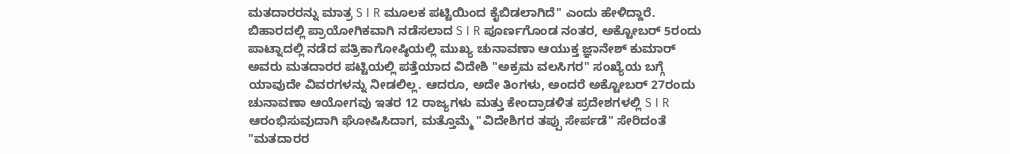ಮತದಾರರನ್ನು ಮಾತ್ರ S I R ಮೂಲಕ ಪಟ್ಟಿಯಿಂದ ಕೈಬಿಡಲಾಗಿದೆ" ಎಂದು ಹೇಳಿದ್ದಾರೆ.
ಬಿಹಾರದಲ್ಲಿ ಪ್ರಾಯೋಗಿಕವಾಗಿ ನಡೆಸಲಾದ S I R ಪೂರ್ಣಗೊಂಡ ನಂತರ, ಅಕ್ಟೋಬರ್ 5ರಂದು ಪಾಟ್ನಾದಲ್ಲಿ ನಡೆದ ಪತ್ರಿಕಾಗೋಷ್ಠಿಯಲ್ಲಿ ಮುಖ್ಯ ಚುನಾವಣಾ ಆಯುಕ್ತ ಜ್ಞಾನೇಶ್ ಕುಮಾರ್ ಅವರು ಮತದಾರರ ಪಟ್ಟಿಯಲ್ಲಿ ಪತ್ತೆಯಾದ ವಿದೇಶಿ "ಅಕ್ರಮ ವಲಸಿಗರ" ಸಂಖ್ಯೆಯ ಬಗ್ಗೆ ಯಾವುದೇ ವಿವರಗಳನ್ನು ನೀಡಲಿಲ್ಲ. ಆದರೂ, ಅದೇ ತಿಂಗಳು, ಅಂದರೆ ಅಕ್ಟೋಬರ್ 27ರಂದು ಚುನಾವಣಾ ಆಯೋಗವು ಇತರ 12 ರಾಜ್ಯಗಳು ಮತ್ತು ಕೇಂದ್ರಾಡಳಿತ ಪ್ರದೇಶಗಳಲ್ಲಿ S I R ಆರಂಭಿಸುವುದಾಗಿ ಘೋಷಿಸಿದಾಗ, ಮತ್ತೊಮ್ಮೆ "ವಿದೇಶಿಗರ ತಪ್ಪು ಸೇರ್ಪಡೆ" ಸೇರಿದಂತೆ "ಮತದಾರರ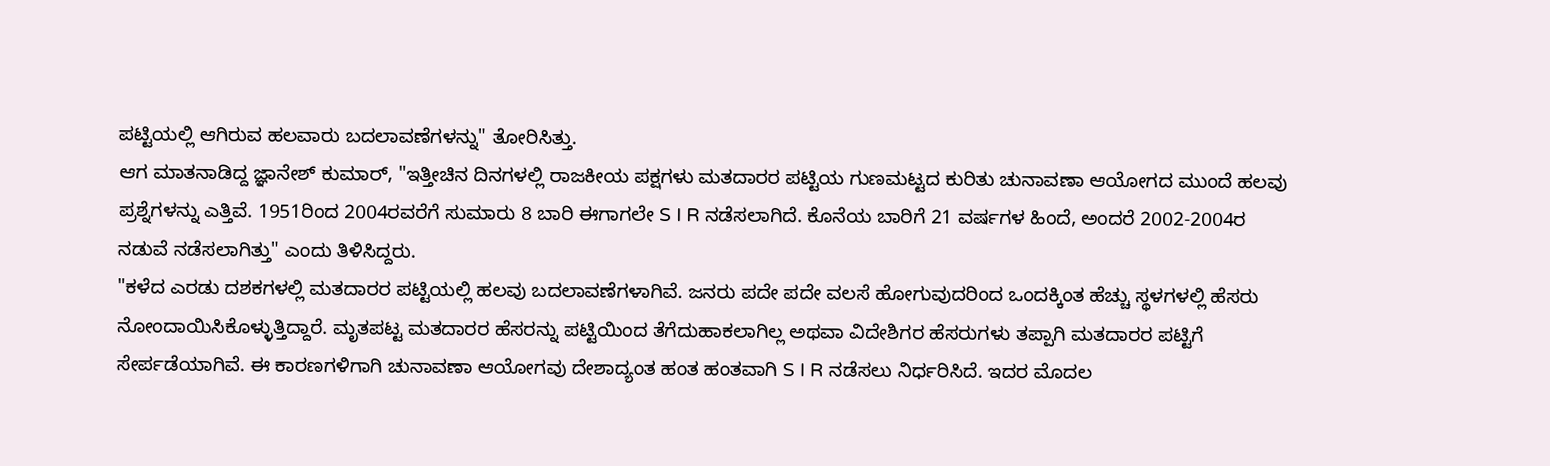ಪಟ್ಟಿಯಲ್ಲಿ ಆಗಿರುವ ಹಲವಾರು ಬದಲಾವಣೆಗಳನ್ನು" ತೋರಿಸಿತ್ತು.
ಆಗ ಮಾತನಾಡಿದ್ದ ಜ್ಞಾನೇಶ್ ಕುಮಾರ್, "ಇತ್ತೀಚಿನ ದಿನಗಳಲ್ಲಿ ರಾಜಕೀಯ ಪಕ್ಷಗಳು ಮತದಾರರ ಪಟ್ಟಿಯ ಗುಣಮಟ್ಟದ ಕುರಿತು ಚುನಾವಣಾ ಆಯೋಗದ ಮುಂದೆ ಹಲವು ಪ್ರಶ್ನೆಗಳನ್ನು ಎತ್ತಿವೆ. 1951ರಿಂದ 2004ರವರೆಗೆ ಸುಮಾರು 8 ಬಾರಿ ಈಗಾಗಲೇ S I R ನಡೆಸಲಾಗಿದೆ. ಕೊನೆಯ ಬಾರಿಗೆ 21 ವರ್ಷಗಳ ಹಿಂದೆ, ಅಂದರೆ 2002-2004ರ ನಡುವೆ ನಡೆಸಲಾಗಿತ್ತು" ಎಂದು ತಿಳಿಸಿದ್ದರು.
"ಕಳೆದ ಎರಡು ದಶಕಗಳಲ್ಲಿ ಮತದಾರರ ಪಟ್ಟಿಯಲ್ಲಿ ಹಲವು ಬದಲಾವಣೆಗಳಾಗಿವೆ. ಜನರು ಪದೇ ಪದೇ ವಲಸೆ ಹೋಗುವುದರಿಂದ ಒಂದಕ್ಕಿಂತ ಹೆಚ್ಚು ಸ್ಥಳಗಳಲ್ಲಿ ಹೆಸರು ನೋಂದಾಯಿಸಿಕೊಳ್ಳುತ್ತಿದ್ದಾರೆ. ಮೃತಪಟ್ಟ ಮತದಾರರ ಹೆಸರನ್ನು ಪಟ್ಟಿಯಿಂದ ತೆಗೆದುಹಾಕಲಾಗಿಲ್ಲ ಅಥವಾ ವಿದೇಶಿಗರ ಹೆಸರುಗಳು ತಪ್ಪಾಗಿ ಮತದಾರರ ಪಟ್ಟಿಗೆ ಸೇರ್ಪಡೆಯಾಗಿವೆ. ಈ ಕಾರಣಗಳಿಗಾಗಿ ಚುನಾವಣಾ ಆಯೋಗವು ದೇಶಾದ್ಯಂತ ಹಂತ ಹಂತವಾಗಿ S I R ನಡೆಸಲು ನಿರ್ಧರಿಸಿದೆ. ಇದರ ಮೊದಲ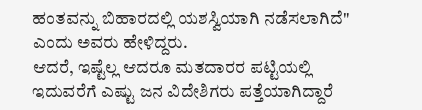ಹಂತವನ್ನು ಬಿಹಾರದಲ್ಲಿ ಯಶಸ್ವಿಯಾಗಿ ನಡೆಸಲಾಗಿದೆ" ಎಂದು ಅವರು ಹೇಳಿದ್ದರು.
ಆದರೆ, ಇಷ್ಟೆಲ್ಲ ಆದರೂ ಮತದಾರರ ಪಟ್ಟಿಯಲ್ಲಿ ಇದುವರೆಗೆ ಎಷ್ಟು ಜನ ವಿದೇಶಿಗರು ಪತ್ತೆಯಾಗಿದ್ದಾರೆ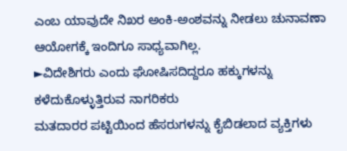ಎಂಬ ಯಾವುದೇ ನಿಖರ ಅಂಕಿ-ಅಂಶವನ್ನು ನೀಡಲು ಚುನಾವಣಾ ಆಯೋಗಕ್ಕೆ ಇಂದಿಗೂ ಸಾಧ್ಯವಾಗಿಲ್ಲ.
►ವಿದೇಶಿಗರು ಎಂದು ಘೋಷಿಸದಿದ್ದರೂ ಹಕ್ಕುಗಳನ್ನು ಕಳೆದುಕೊಳ್ಳುತ್ತಿರುವ ನಾಗರಿಕರು
ಮತದಾರರ ಪಟ್ಟಿಯಿಂದ ಹೆಸರುಗಳನ್ನು ಕೈಬಿಡಲಾದ ವ್ಯಕ್ತಿಗಳು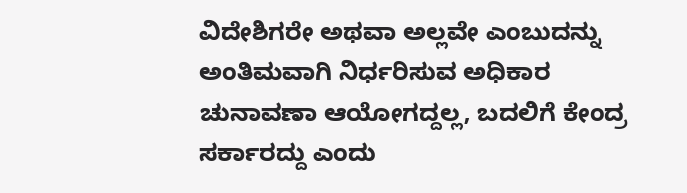ವಿದೇಶಿಗರೇ ಅಥವಾ ಅಲ್ಲವೇ ಎಂಬುದನ್ನು ಅಂತಿಮವಾಗಿ ನಿರ್ಧರಿಸುವ ಅಧಿಕಾರ ಚುನಾವಣಾ ಆಯೋಗದ್ದಲ್ಲ, ಬದಲಿಗೆ ಕೇಂದ್ರ ಸರ್ಕಾರದ್ದು ಎಂದು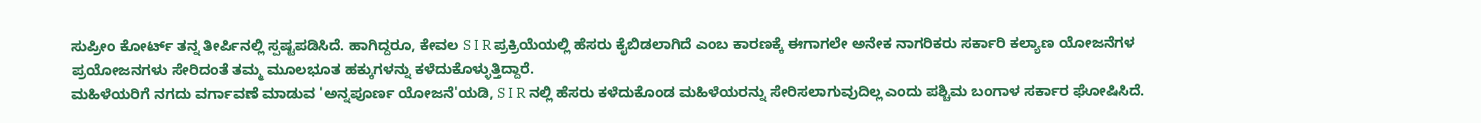ಸುಪ್ರೀಂ ಕೋರ್ಟ್ ತನ್ನ ತೀರ್ಪಿನಲ್ಲಿ ಸ್ಪಷ್ಟಪಡಿಸಿದೆ. ಹಾಗಿದ್ದರೂ, ಕೇವಲ S I R ಪ್ರಕ್ರಿಯೆಯಲ್ಲಿ ಹೆಸರು ಕೈಬಿಡಲಾಗಿದೆ ಎಂಬ ಕಾರಣಕ್ಕೆ ಈಗಾಗಲೇ ಅನೇಕ ನಾಗರಿಕರು ಸರ್ಕಾರಿ ಕಲ್ಯಾಣ ಯೋಜನೆಗಳ ಪ್ರಯೋಜನಗಳು ಸೇರಿದಂತೆ ತಮ್ಮ ಮೂಲಭೂತ ಹಕ್ಕುಗಳನ್ನು ಕಳೆದುಕೊಳ್ಳುತ್ತಿದ್ದಾರೆ.
ಮಹಿಳೆಯರಿಗೆ ನಗದು ವರ್ಗಾವಣೆ ಮಾಡುವ 'ಅನ್ನಪೂರ್ಣ ಯೋಜನೆ'ಯಡಿ, S I R ನಲ್ಲಿ ಹೆಸರು ಕಳೆದುಕೊಂಡ ಮಹಿಳೆಯರನ್ನು ಸೇರಿಸಲಾಗುವುದಿಲ್ಲ ಎಂದು ಪಶ್ಚಿಮ ಬಂಗಾಳ ಸರ್ಕಾರ ಘೋಷಿಸಿದೆ.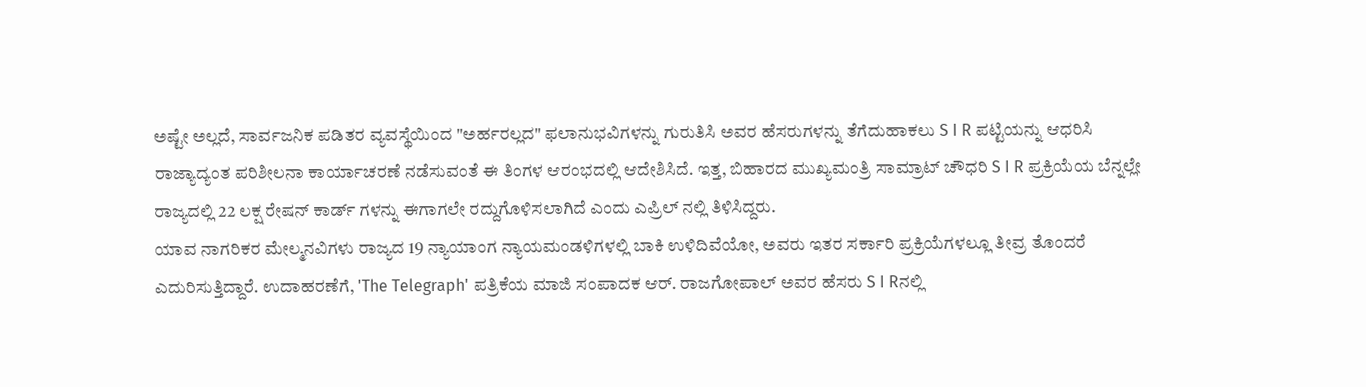ಅಷ್ಟೇ ಅಲ್ಲದೆ, ಸಾರ್ವಜನಿಕ ಪಡಿತರ ವ್ಯವಸ್ಥೆಯಿಂದ "ಅರ್ಹರಲ್ಲದ" ಫಲಾನುಭವಿಗಳನ್ನು ಗುರುತಿಸಿ ಅವರ ಹೆಸರುಗಳನ್ನು ತೆಗೆದುಹಾಕಲು S I R ಪಟ್ಟಿಯನ್ನು ಆಧರಿಸಿ ರಾಜ್ಯಾದ್ಯಂತ ಪರಿಶೀಲನಾ ಕಾರ್ಯಾಚರಣೆ ನಡೆಸುವಂತೆ ಈ ತಿಂಗಳ ಆರಂಭದಲ್ಲಿ ಆದೇಶಿಸಿದೆ. ಇತ್ತ, ಬಿಹಾರದ ಮುಖ್ಯಮಂತ್ರಿ ಸಾಮ್ರಾಟ್ ಚೌಧರಿ S I R ಪ್ರಕ್ರಿಯೆಯ ಬೆನ್ನಲ್ಲೇ ರಾಜ್ಯದಲ್ಲಿ 22 ಲಕ್ಷ ರೇಷನ್ ಕಾರ್ಡ್ ಗಳನ್ನು ಈಗಾಗಲೇ ರದ್ದುಗೊಳಿಸಲಾಗಿದೆ ಎಂದು ಎಪ್ರಿಲ್ ನಲ್ಲಿ ತಿಳಿಸಿದ್ದರು.
ಯಾವ ನಾಗರಿಕರ ಮೇಲ್ಮನವಿಗಳು ರಾಜ್ಯದ 19 ನ್ಯಾಯಾಂಗ ನ್ಯಾಯಮಂಡಳಿಗಳಲ್ಲಿ ಬಾಕಿ ಉಳಿದಿವೆಯೋ, ಅವರು ಇತರ ಸರ್ಕಾರಿ ಪ್ರಕ್ರಿಯೆಗಳಲ್ಲೂ ತೀವ್ರ ತೊಂದರೆ ಎದುರಿಸುತ್ತಿದ್ದಾರೆ. ಉದಾಹರಣೆಗೆ, 'The Telegraph' ಪತ್ರಿಕೆಯ ಮಾಜಿ ಸಂಪಾದಕ ಆರ್. ರಾಜಗೋಪಾಲ್ ಅವರ ಹೆಸರು S I Rನಲ್ಲಿ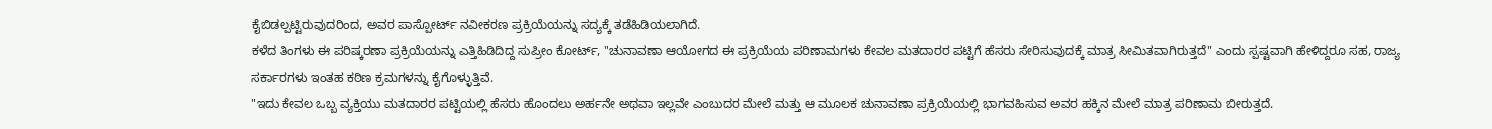ಕೈಬಿಡಲ್ಪಟ್ಟಿರುವುದರಿಂದ, ಅವರ ಪಾಸ್ಪೋರ್ಟ್ ನವೀಕರಣ ಪ್ರಕ್ರಿಯೆಯನ್ನು ಸದ್ಯಕ್ಕೆ ತಡೆಹಿಡಿಯಲಾಗಿದೆ.
ಕಳೆದ ತಿಂಗಳು ಈ ಪರಿಷ್ಕರಣಾ ಪ್ರಕ್ರಿಯೆಯನ್ನು ಎತ್ತಿಹಿಡಿದಿದ್ದ ಸುಪ್ರೀಂ ಕೋರ್ಟ್, "ಚುನಾವಣಾ ಆಯೋಗದ ಈ ಪ್ರಕ್ರಿಯೆಯ ಪರಿಣಾಮಗಳು ಕೇವಲ ಮತದಾರರ ಪಟ್ಟಿಗೆ ಹೆಸರು ಸೇರಿಸುವುದಕ್ಕೆ ಮಾತ್ರ ಸೀಮಿತವಾಗಿರುತ್ತದೆ" ಎಂದು ಸ್ಪಷ್ಟವಾಗಿ ಹೇಳಿದ್ದರೂ ಸಹ, ರಾಜ್ಯ ಸರ್ಕಾರಗಳು ಇಂತಹ ಕಠಿಣ ಕ್ರಮಗಳನ್ನು ಕೈಗೊಳ್ಳುತ್ತಿವೆ.
"ಇದು ಕೇವಲ ಒಬ್ಬ ವ್ಯಕ್ತಿಯು ಮತದಾರರ ಪಟ್ಟಿಯಲ್ಲಿ ಹೆಸರು ಹೊಂದಲು ಅರ್ಹನೇ ಅಥವಾ ಇಲ್ಲವೇ ಎಂಬುದರ ಮೇಲೆ ಮತ್ತು ಆ ಮೂಲಕ ಚುನಾವಣಾ ಪ್ರಕ್ರಿಯೆಯಲ್ಲಿ ಭಾಗವಹಿಸುವ ಅವರ ಹಕ್ಕಿನ ಮೇಲೆ ಮಾತ್ರ ಪರಿಣಾಮ ಬೀರುತ್ತದೆ.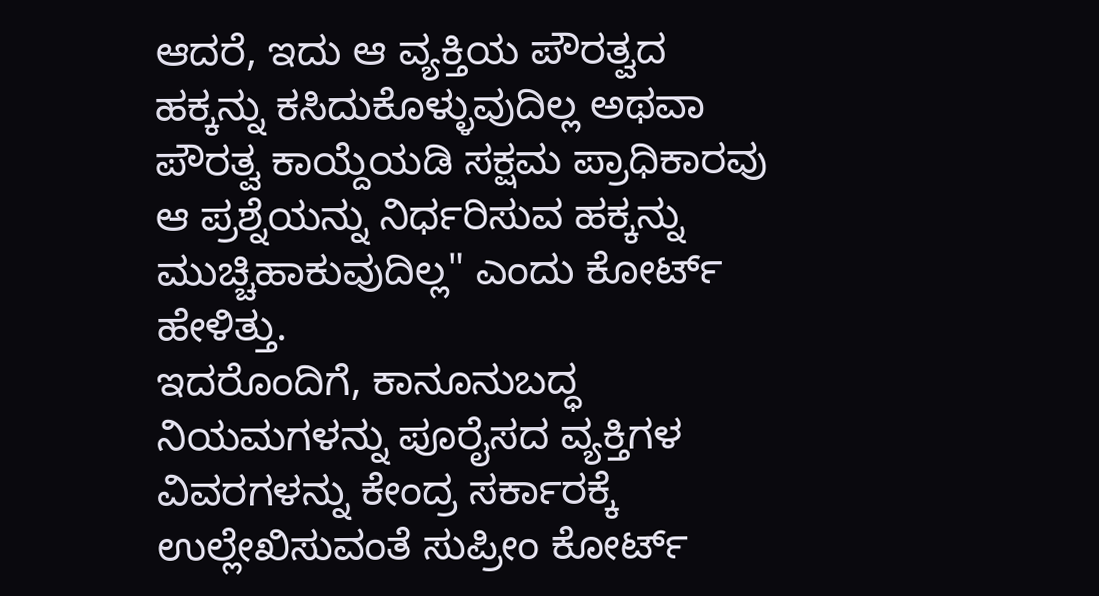ಆದರೆ, ಇದು ಆ ವ್ಯಕ್ತಿಯ ಪೌರತ್ವದ ಹಕ್ಕನ್ನು ಕಸಿದುಕೊಳ್ಳುವುದಿಲ್ಲ ಅಥವಾ ಪೌರತ್ವ ಕಾಯ್ದೆಯಡಿ ಸಕ್ಷಮ ಪ್ರಾಧಿಕಾರವು ಆ ಪ್ರಶ್ನೆಯನ್ನು ನಿರ್ಧರಿಸುವ ಹಕ್ಕನ್ನು ಮುಚ್ಚಿಹಾಕುವುದಿಲ್ಲ" ಎಂದು ಕೋರ್ಟ್ ಹೇಳಿತ್ತು.
ಇದರೊಂದಿಗೆ, ಕಾನೂನುಬದ್ಧ ನಿಯಮಗಳನ್ನು ಪೂರೈಸದ ವ್ಯಕ್ತಿಗಳ ವಿವರಗಳನ್ನು ಕೇಂದ್ರ ಸರ್ಕಾರಕ್ಕೆ ಉಲ್ಲೇಖಿಸುವಂತೆ ಸುಪ್ರೀಂ ಕೋರ್ಟ್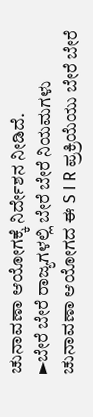ಚುನಾವಣಾ ಆಯೋಗಕ್ಕೆ ನಿರ್ದೇಶನ ನೀಡಿದೆ.
►ಬೇರೆ ಬೇರೆ ರಾಜ್ಯಗಳಲ್ಲಿ ಬೇರೆ ಬೇರೆ ನಿಯಮಗಳು
ಚುನಾವಣಾ ಆಯೋಗದ ಈ S I R ಪ್ರಕ್ರಿಯೆಯು ಬೇರೆ ಬೇರೆ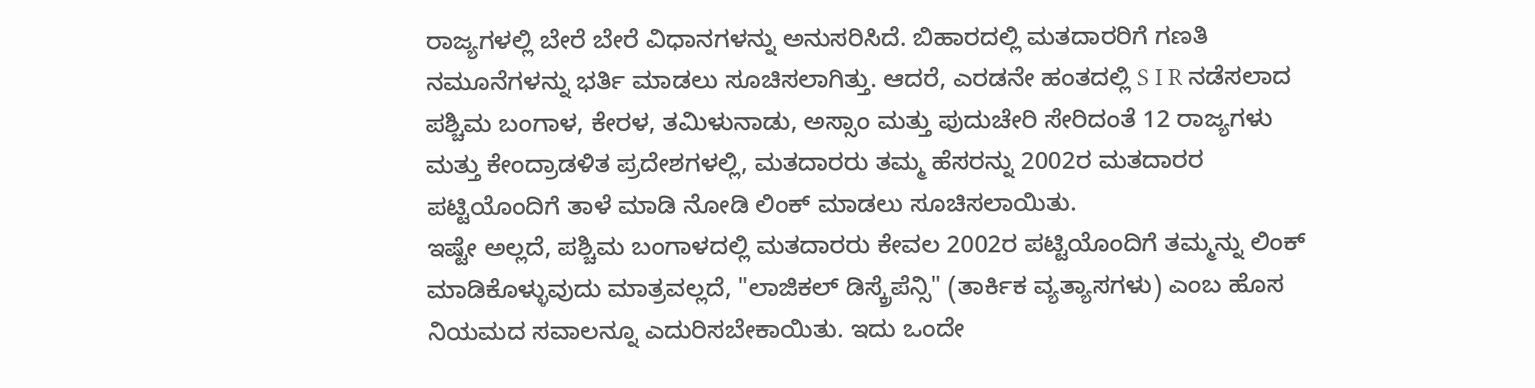ರಾಜ್ಯಗಳಲ್ಲಿ ಬೇರೆ ಬೇರೆ ವಿಧಾನಗಳನ್ನು ಅನುಸರಿಸಿದೆ. ಬಿಹಾರದಲ್ಲಿ ಮತದಾರರಿಗೆ ಗಣತಿ ನಮೂನೆಗಳನ್ನು ಭರ್ತಿ ಮಾಡಲು ಸೂಚಿಸಲಾಗಿತ್ತು. ಆದರೆ, ಎರಡನೇ ಹಂತದಲ್ಲಿ S I R ನಡೆಸಲಾದ ಪಶ್ಚಿಮ ಬಂಗಾಳ, ಕೇರಳ, ತಮಿಳುನಾಡು, ಅಸ್ಸಾಂ ಮತ್ತು ಪುದುಚೇರಿ ಸೇರಿದಂತೆ 12 ರಾಜ್ಯಗಳು ಮತ್ತು ಕೇಂದ್ರಾಡಳಿತ ಪ್ರದೇಶಗಳಲ್ಲಿ, ಮತದಾರರು ತಮ್ಮ ಹೆಸರನ್ನು 2002ರ ಮತದಾರರ ಪಟ್ಟಿಯೊಂದಿಗೆ ತಾಳೆ ಮಾಡಿ ನೋಡಿ ಲಿಂಕ್ ಮಾಡಲು ಸೂಚಿಸಲಾಯಿತು.
ಇಷ್ಟೇ ಅಲ್ಲದೆ, ಪಶ್ಚಿಮ ಬಂಗಾಳದಲ್ಲಿ ಮತದಾರರು ಕೇವಲ 2002ರ ಪಟ್ಟಿಯೊಂದಿಗೆ ತಮ್ಮನ್ನು ಲಿಂಕ್ ಮಾಡಿಕೊಳ್ಳುವುದು ಮಾತ್ರವಲ್ಲದೆ, "ಲಾಜಿಕಲ್ ಡಿಸ್ಕ್ರೆಪೆನ್ಸಿ" (ತಾರ್ಕಿಕ ವ್ಯತ್ಯಾಸಗಳು) ಎಂಬ ಹೊಸ ನಿಯಮದ ಸವಾಲನ್ನೂ ಎದುರಿಸಬೇಕಾಯಿತು. ಇದು ಒಂದೇ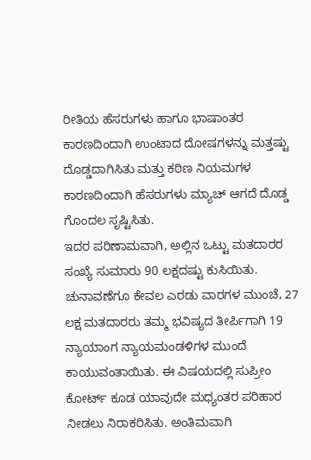ರೀತಿಯ ಹೆಸರುಗಳು ಹಾಗೂ ಭಾಷಾಂತರ ಕಾರಣದಿಂದಾಗಿ ಉಂಟಾದ ದೋಷಗಳನ್ನು ಮತ್ತಷ್ಟು ದೊಡ್ಡದಾಗಿಸಿತು ಮತ್ತು ಕಠಿಣ ನಿಯಮಗಳ ಕಾರಣದಿಂದಾಗಿ ಹೆಸರುಗಳು ಮ್ಯಾಚ್ ಆಗದೆ ದೊಡ್ಡ ಗೊಂದಲ ಸೃಷ್ಟಿಸಿತು.
ಇದರ ಪರಿಣಾಮವಾಗಿ, ಅಲ್ಲಿನ ಒಟ್ಟು ಮತದಾರರ ಸಂಖ್ಯೆ ಸುಮಾರು 90 ಲಕ್ಷದಷ್ಟು ಕುಸಿಯಿತು. ಚುನಾವಣೆಗೂ ಕೇವಲ ಎರಡು ವಾರಗಳ ಮುಂಚೆ, 27 ಲಕ್ಷ ಮತದಾರರು ತಮ್ಮ ಭವಿಷ್ಯದ ತೀರ್ಪಿಗಾಗಿ 19 ನ್ಯಾಯಾಂಗ ನ್ಯಾಯಮಂಡಳಿಗಳ ಮುಂದೆ ಕಾಯುವಂತಾಯಿತು. ಈ ವಿಷಯದಲ್ಲಿ ಸುಪ್ರೀಂ ಕೋರ್ಟ್ ಕೂಡ ಯಾವುದೇ ಮಧ್ಯಂತರ ಪರಿಹಾರ ನೀಡಲು ನಿರಾಕರಿಸಿತು. ಅಂತಿಮವಾಗಿ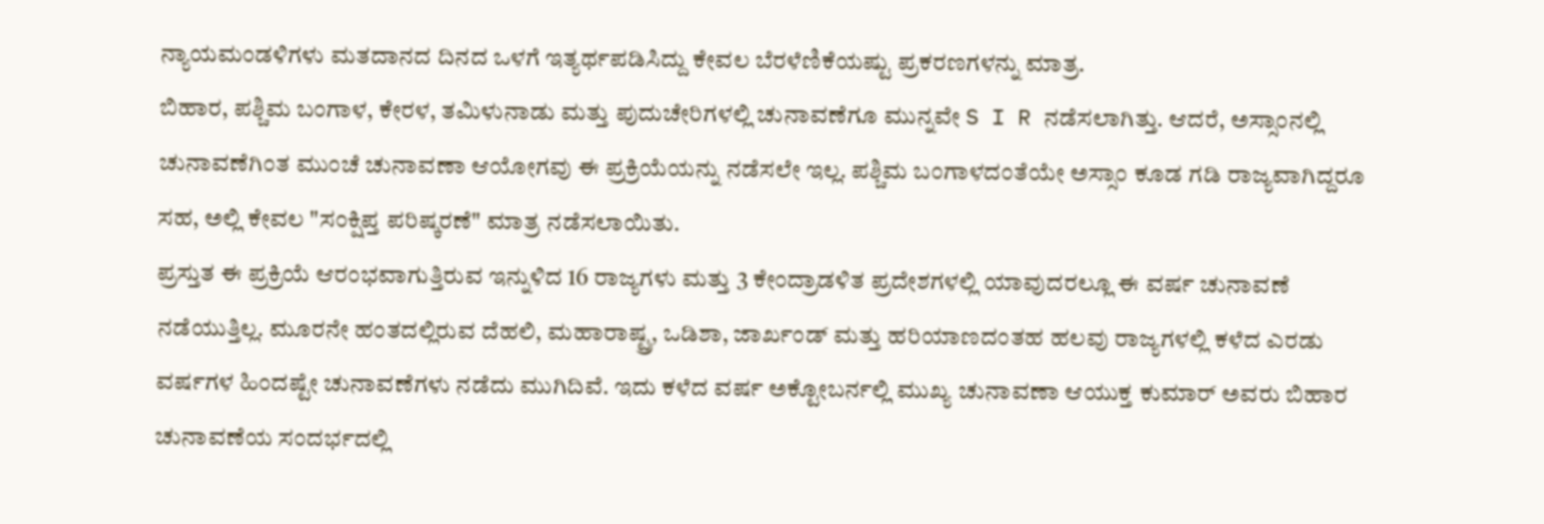ನ್ಯಾಯಮಂಡಳಿಗಳು ಮತದಾನದ ದಿನದ ಒಳಗೆ ಇತ್ಯರ್ಥಪಡಿಸಿದ್ದು ಕೇವಲ ಬೆರಳೆಣಿಕೆಯಷ್ಟು ಪ್ರಕರಣಗಳನ್ನು ಮಾತ್ರ.
ಬಿಹಾರ, ಪಶ್ಚಿಮ ಬಂಗಾಳ, ಕೇರಳ, ತಮಿಳುನಾಡು ಮತ್ತು ಪುದುಚೇರಿಗಳಲ್ಲಿ ಚುನಾವಣೆಗೂ ಮುನ್ನವೇ S I R ನಡೆಸಲಾಗಿತ್ತು. ಆದರೆ, ಅಸ್ಸಾಂನಲ್ಲಿ ಚುನಾವಣೆಗಿಂತ ಮುಂಚೆ ಚುನಾವಣಾ ಆಯೋಗವು ಈ ಪ್ರಕ್ರಿಯೆಯನ್ನು ನಡೆಸಲೇ ಇಲ್ಲ. ಪಶ್ಚಿಮ ಬಂಗಾಳದಂತೆಯೇ ಅಸ್ಸಾಂ ಕೂಡ ಗಡಿ ರಾಜ್ಯವಾಗಿದ್ದರೂ ಸಹ, ಅಲ್ಲಿ ಕೇವಲ "ಸಂಕ್ಷಿಪ್ತ ಪರಿಷ್ಕರಣೆ" ಮಾತ್ರ ನಡೆಸಲಾಯಿತು.
ಪ್ರಸ್ತುತ ಈ ಪ್ರಕ್ರಿಯೆ ಆರಂಭವಾಗುತ್ತಿರುವ ಇನ್ನುಳಿದ 16 ರಾಜ್ಯಗಳು ಮತ್ತು 3 ಕೇಂದ್ರಾಡಳಿತ ಪ್ರದೇಶಗಳಲ್ಲಿ ಯಾವುದರಲ್ಲೂ ಈ ವರ್ಷ ಚುನಾವಣೆ ನಡೆಯುತ್ತಿಲ್ಲ. ಮೂರನೇ ಹಂತದಲ್ಲಿರುವ ದೆಹಲಿ, ಮಹಾರಾಷ್ಟ್ರ, ಒಡಿಶಾ, ಜಾರ್ಖಂಡ್ ಮತ್ತು ಹರಿಯಾಣದಂತಹ ಹಲವು ರಾಜ್ಯಗಳಲ್ಲಿ ಕಳೆದ ಎರಡು ವರ್ಷಗಳ ಹಿಂದಷ್ಟೇ ಚುನಾವಣೆಗಳು ನಡೆದು ಮುಗಿದಿವೆ. ಇದು ಕಳೆದ ವರ್ಷ ಅಕ್ಟೋಬರ್ನಲ್ಲಿ ಮುಖ್ಯ ಚುನಾವಣಾ ಆಯುಕ್ತ ಕುಮಾರ್ ಅವರು ಬಿಹಾರ ಚುನಾವಣೆಯ ಸಂದರ್ಭದಲ್ಲಿ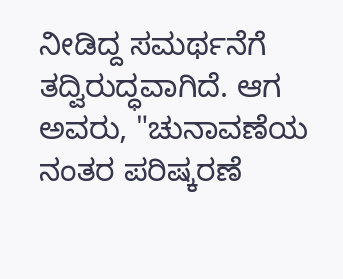ನೀಡಿದ್ದ ಸಮರ್ಥನೆಗೆ ತದ್ವಿರುದ್ಧವಾಗಿದೆ. ಆಗ ಅವರು, "ಚುನಾವಣೆಯ ನಂತರ ಪರಿಷ್ಕರಣೆ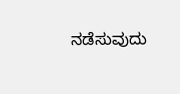ನಡೆಸುವುದು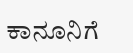ಕಾನೂನಿಗೆ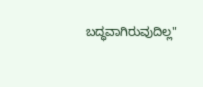ಬದ್ಧವಾಗಿರುವುದಿಲ್ಲ"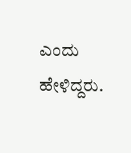ಎಂದು ಹೇಳಿದ್ದರು.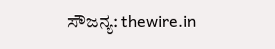ಸೌಜನ್ಯ: thewire.in